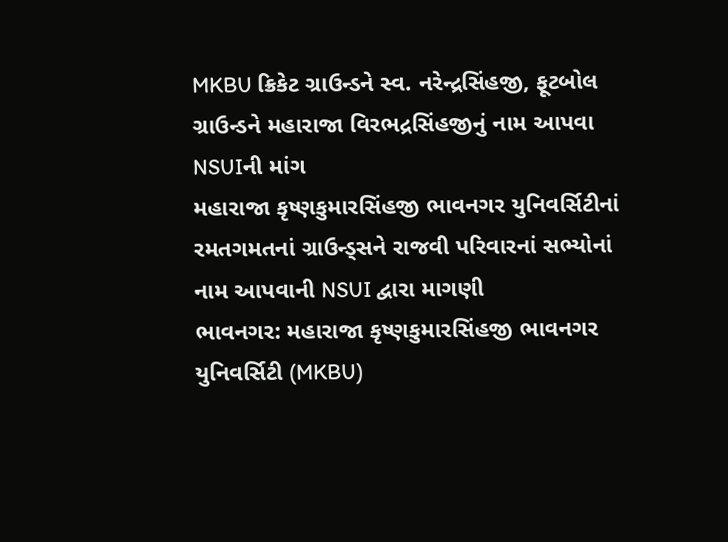MKBU ક્રિકેટ ગ્રાઉન્ડને સ્વ. નરેન્દ્રસિંહજી, ફૂટબોલ ગ્રાઉન્ડને મહારાજા વિરભદ્રસિંહજીનું નામ આપવા NSUIની માંગ
મહારાજા કૃષ્ણકુમારસિંહજી ભાવનગર યુનિવર્સિટીનાં રમતગમતનાં ગ્રાઉન્ડ્સને રાજવી પરિવારનાં સભ્યોનાં નામ આપવાની NSUI દ્વારા માગણી
ભાવનગર: મહારાજા કૃષ્ણકુમારસિંહજી ભાવનગર યુનિવર્સિટી (MKBU)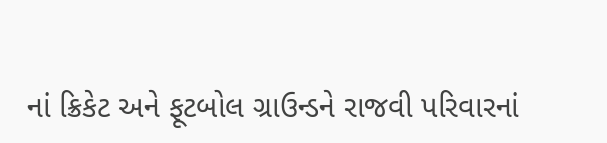નાં ક્રિકેટ અને ફૂટબોલ ગ્રાઉન્ડને રાજવી પરિવારનાં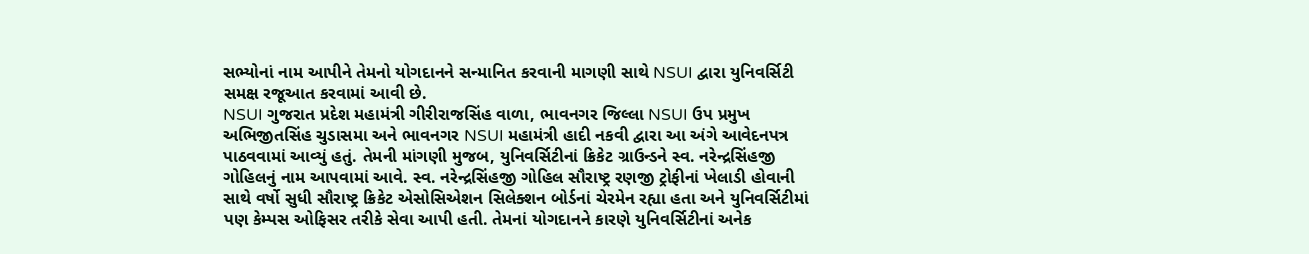સભ્યોનાં નામ આપીને તેમનો યોગદાનને સન્માનિત કરવાની માગણી સાથે NSUI દ્વારા યુનિવર્સિટી સમક્ષ રજૂઆત કરવામાં આવી છે.
NSUI ગુજરાત પ્રદેશ મહામંત્રી ગીરીરાજસિંહ વાળા, ભાવનગર જિલ્લા NSUI ઉપ પ્રમુખ અભિજીતસિંહ ચુડાસમા અને ભાવનગર NSUI મહામંત્રી હાદી નકવી દ્વારા આ અંગે આવેદનપત્ર પાઠવવામાં આવ્યું હતું. તેમની માંગણી મુજબ, યુનિવર્સિટીનાં ક્રિકેટ ગ્રાઉન્ડને સ્વ. નરેન્દ્રસિંહજી ગોહિલનું નામ આપવામાં આવે. સ્વ. નરેન્દ્રસિંહજી ગોહિલ સૌરાષ્ટ્ર રણજી ટ્રોફીનાં ખેલાડી હોવાની સાથે વર્ષો સુધી સૌરાષ્ટ્ર ક્રિકેટ એસોસિએશન સિલેક્શન બોર્ડનાં ચેરમેન રહ્યા હતા અને યુનિવર્સિટીમાં પણ કેમ્પસ ઓફિસર તરીકે સેવા આપી હતી. તેમનાં યોગદાનને કારણે યુનિવર્સિટીનાં અનેક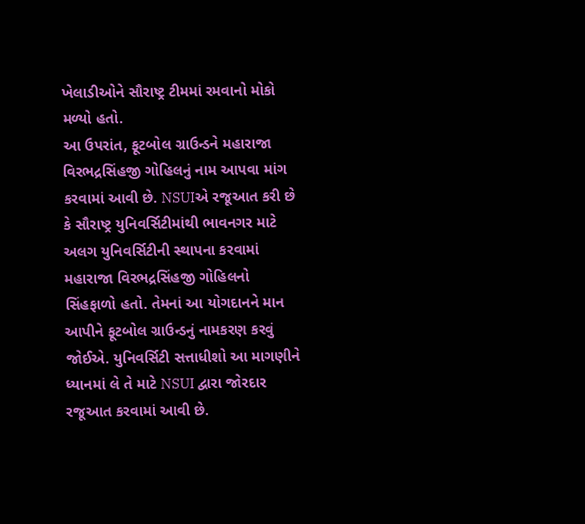ખેલાડીઓને સૌરાષ્ટ્ર ટીમમાં રમવાનો મોકો મળ્યો હતો.
આ ઉપરાંત, ફૂટબોલ ગ્રાઉન્ડને મહારાજા વિરભદ્રસિંહજી ગોહિલનું નામ આપવા માંગ કરવામાં આવી છે. NSUIએ રજૂઆત કરી છે કે સૌરાષ્ટ્ર યુનિવર્સિટીમાંથી ભાવનગર માટે અલગ યુનિવર્સિટીની સ્થાપના કરવામાં મહારાજા વિરભદ્રસિંહજી ગોહિલનો સિંહફાળો હતો. તેમનાં આ યોગદાનને માન આપીને ફૂટબોલ ગ્રાઉન્ડનું નામકરણ કરવું જોઈએ. યુનિવર્સિટી સત્તાધીશો આ માગણીને ધ્યાનમાં લે તે માટે NSUI દ્વારા જોરદાર રજૂઆત કરવામાં આવી છે.